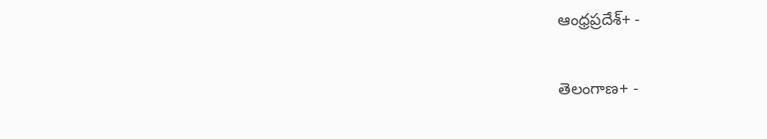ఆంధ్రప్రదేశ్+ -

తెలంగాణ+ -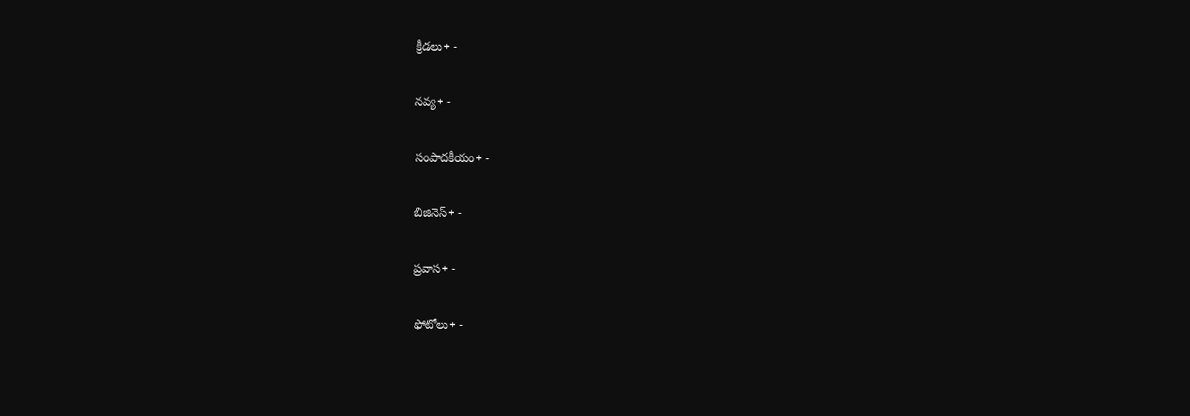క్రీడలు+ -

నవ్య+ -

సంపాదకీయం+ -

బిజినెస్+ -

ప్రవాస+ -

ఫోటోలు+ -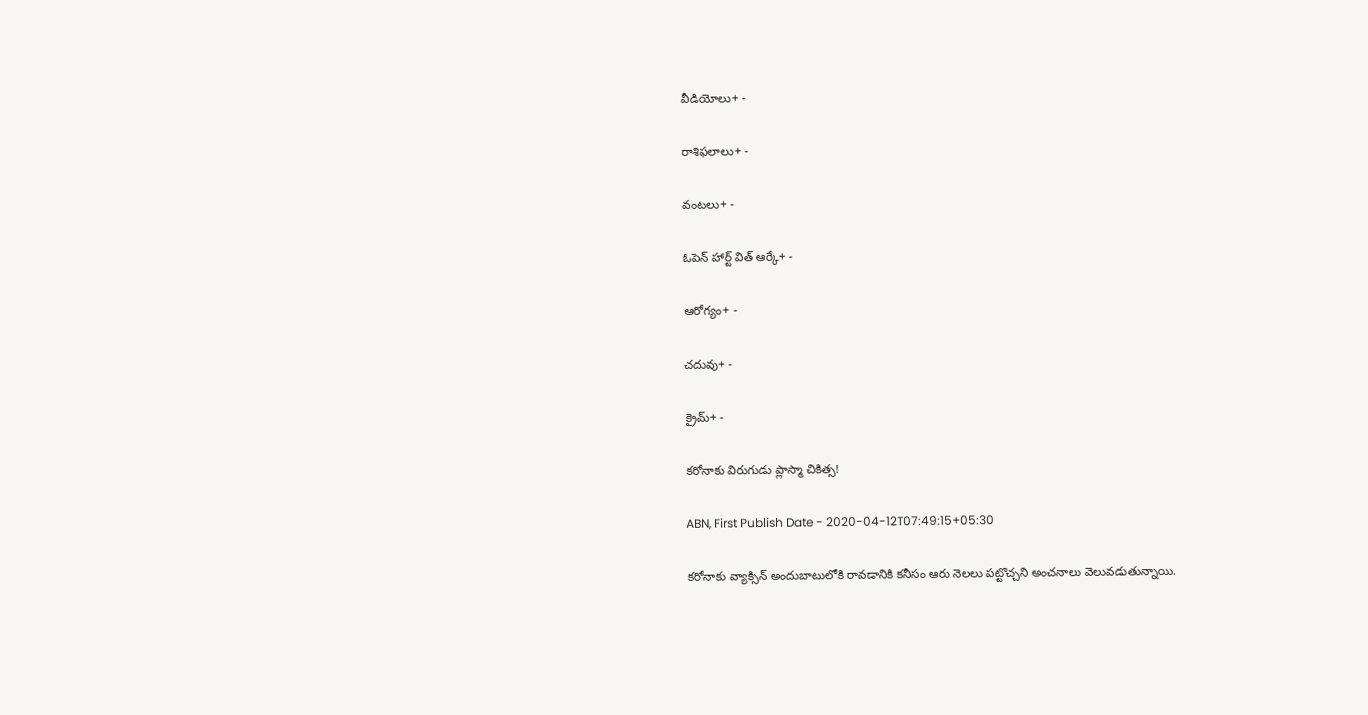వీడియోలు+ -

రాశిఫలాలు+ -

వంటలు+ -

ఓపెన్ హార్ట్ విత్ ఆర్కే+ -

ఆరోగ్యం+ -

చదువు+ -

క్రైమ్+ -

కరోనాకు విరుగుడు ప్లాస్మా చికిత్స!

ABN, First Publish Date - 2020-04-12T07:49:15+05:30

కరోనాకు వ్యాక్సిన్‌ అందుబాటులోకి రావడానికి కనీసం ఆరు నెలలు పట్టొచ్చని అంచనాలు వెలువడుతున్నాయి.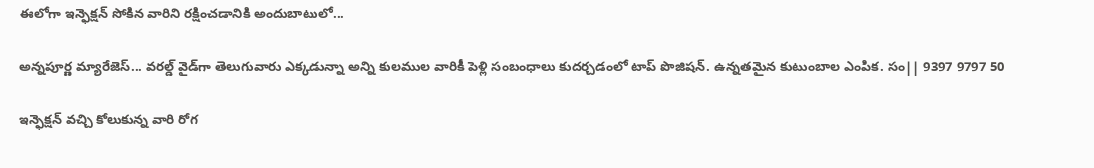ఈలోగా ఇన్ఫెక్షన్‌ సోకిన వారిని రక్షించడానికి అందుబాటులో...

అన్నపూర్ణ మ్యారేజెస్... వరల్డ్ వైడ్‌గా తెలుగువారు ఎక్కడున్నా అన్ని కులముల వారికీ పెళ్లి సంబంధాలు కుదర్చడంలో టాప్ పొజిషన్. ఉన్నతమైన కుటుంబాల ఎంపిక. సం|| 9397 9797 50

ఇన్ఫెక్షన్‌ వచ్చి కోలుకున్న వారి రోగ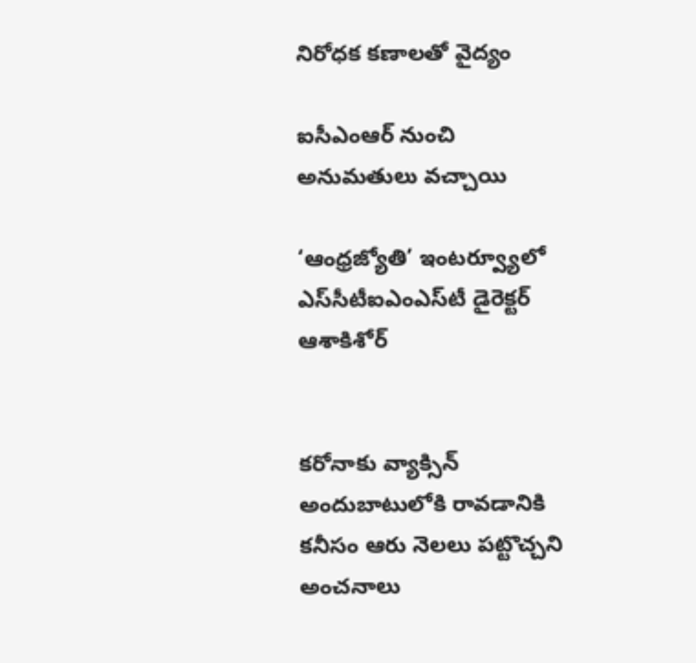నిరోధక కణాలతో వైద్యం

ఐసీఎంఆర్‌ నుంచి అనుమతులు వచ్చాయి

‘ఆంధ్రజ్యోతి’ ఇంటర్వ్యూలో ఎస్‌సీటీఐఎంఎస్‌టీ డైరెక్టర్‌ ఆశాకిశోర్‌


కరోనాకు వ్యాక్సిన్‌ అందుబాటులోకి రావడానికి కనీసం ఆరు నెలలు పట్టొచ్చని అంచనాలు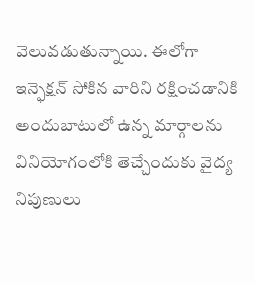వెలువడుతున్నాయి. ఈలోగా ఇన్ఫెక్షన్‌ సోకిన వారిని రక్షించడానికి అందుబాటులో ఉన్న మార్గాలను వినియోగంలోకి తెచ్చేందుకు వైద్య నిపుణులు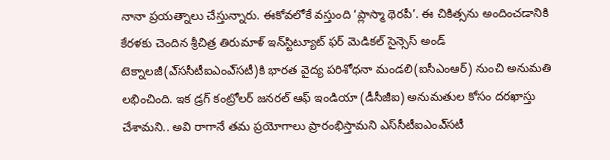నానా ప్రయత్నాలు చేస్తున్నారు. ఈకోవలోకే వస్తుంది ‘ప్లాస్మా థెరపీ’. ఈ చికిత్సను అందించడానికి కేరళకు చెందిన శ్రీచిత్ర తిరుమాళ్‌ ఇన్‌స్టిట్యూట్‌ ఫర్‌ మెడికల్‌ సైన్సెస్‌ అండ్‌ టెక్నాలజీ(ఎ్‌ససీటీఐఎంఎ్‌సటీ)కి భారత వైద్య పరిశోధనా మండలి(ఐసీఎంఆర్‌) నుంచి అనుమతి లభించింది. ఇక డ్రగ్‌ కంట్రోలర్‌ జనరల్‌ ఆఫ్‌ ఇండియా (డీసీజీఐ) అనుమతుల కోసం దరఖాస్తు చేశామని.. అవి రాగానే తమ ప్రయోగాలు ప్రారంభిస్తామని ఎస్‌సీటీఐఎంఎ్‌సటీ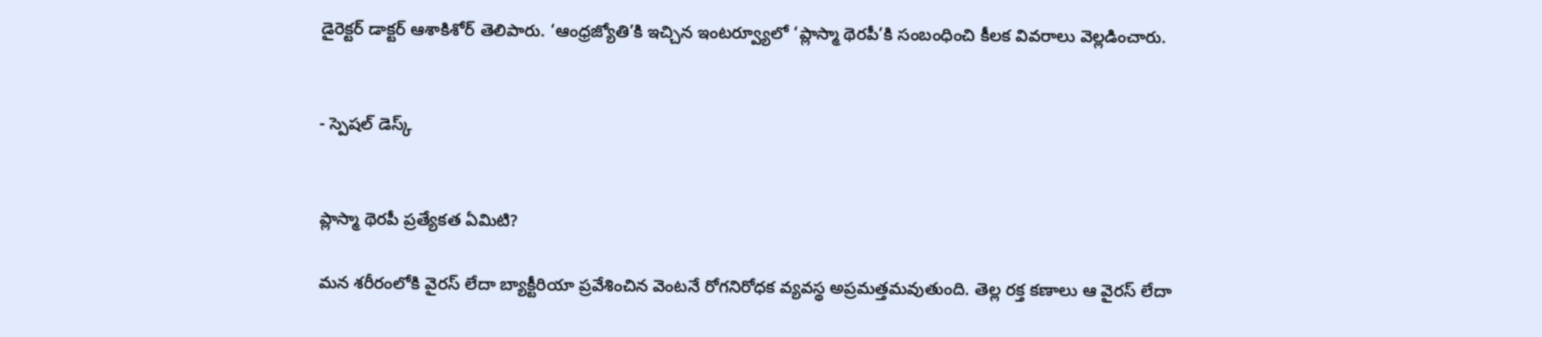డైరెక్టర్‌ డాక్టర్‌ ఆశాకిశోర్‌ తెలిపారు. ‘ఆంధ్రజ్యోతి’కి ఇచ్చిన ఇంటర్వ్యూలో ‘ప్లాస్మా థెరపీ’కి సంబంధించి కీలక వివరాలు వెల్లడించారు.


- స్పెషల్‌ డెస్క్‌


ప్లాస్మా థెరపీ ప్రత్యేకత ఏమిటి?

మన శరీరంలోకి వైరస్‌ లేదా బ్యాక్టీరియా ప్రవేశించిన వెంటనే రోగనిరోధక వ్యవస్థ అప్రమత్తమవుతుంది. తెల్ల రక్త కణాలు ఆ వైరస్‌ లేదా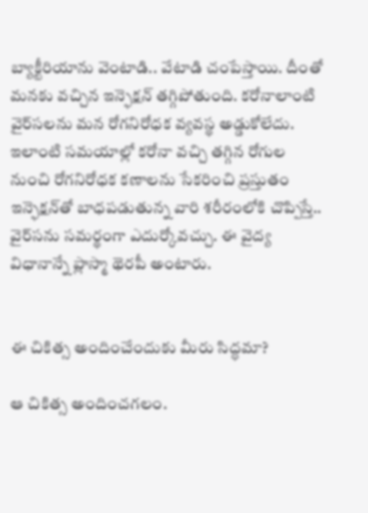బ్యాక్టీరియాను వెంటాడి.. వేటాడి చంపేస్తాయి. దీంతో మనకు వచ్చిన ఇన్ఫెక్షన్‌ తగ్గిపోతుంది. కరోనాలాంటి వైర్‌సలను మన రోగనిరోధక వ్యవస్థ అడ్డుకోలేదు. ఇలాంటి సమయాల్లో కరోనా వచ్చి తగ్గిన రోగుల నుంచి రోగనిరోధక కణాలను సేకరించి ప్రస్తుతం ఇన్ఫెక్షన్‌తో బాధపడుతున్న వారి శరీరంలోకి చొప్పిస్తే.. వైర్‌సను సమర్థంగా ఎదుర్కోవచ్చు. ఈ వైద్య విధానాన్నే ప్లాస్మా థెరపీ అంటారు.


ఈ చికిత్స అందించేందుకు మీరు సిద్ధమా?

ఆ చికిత్స అందించగలం.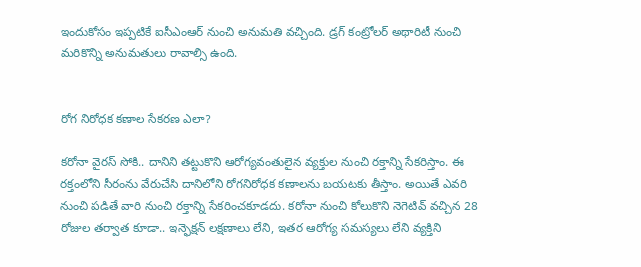ఇందుకోసం ఇప్పటికే ఐసీఎంఆర్‌ నుంచి అనుమతి వచ్చింది. డ్రగ్‌ కంట్రోలర్‌ అథారిటీ నుంచి మరికొన్ని అనుమతులు రావాల్సి ఉంది.


రోగ నిరోధక కణాల సేకరణ ఎలా?

కరోనా వైరస్‌ సోకి.. దానిని తట్టుకొని ఆరోగ్యవంతులైన వ్యక్తుల నుంచి రక్తాన్ని సేకరిస్తాం. ఈ రక్తంలోని సీరంను వేరుచేసి దానిలోని రోగనిరోధక కణాలను బయటకు తీస్తాం. అయితే ఎవరి నుంచి పడితే వారి నుంచి రక్తాన్ని సేకరించకూడదు. కరోనా నుంచి కోలుకొని నెగెటివ్‌ వచ్చిన 28 రోజుల తర్వాత కూడా.. ఇన్ఫెక్షన్‌ లక్షణాలు లేని, ఇతర ఆరోగ్య సమస్యలు లేని వ్యక్తిని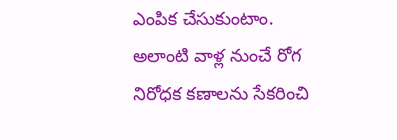ఎంపిక చేసుకుంటాం. అలాంటి వాళ్ల నుంచే రోగ నిరోధక కణాలను సేకరించి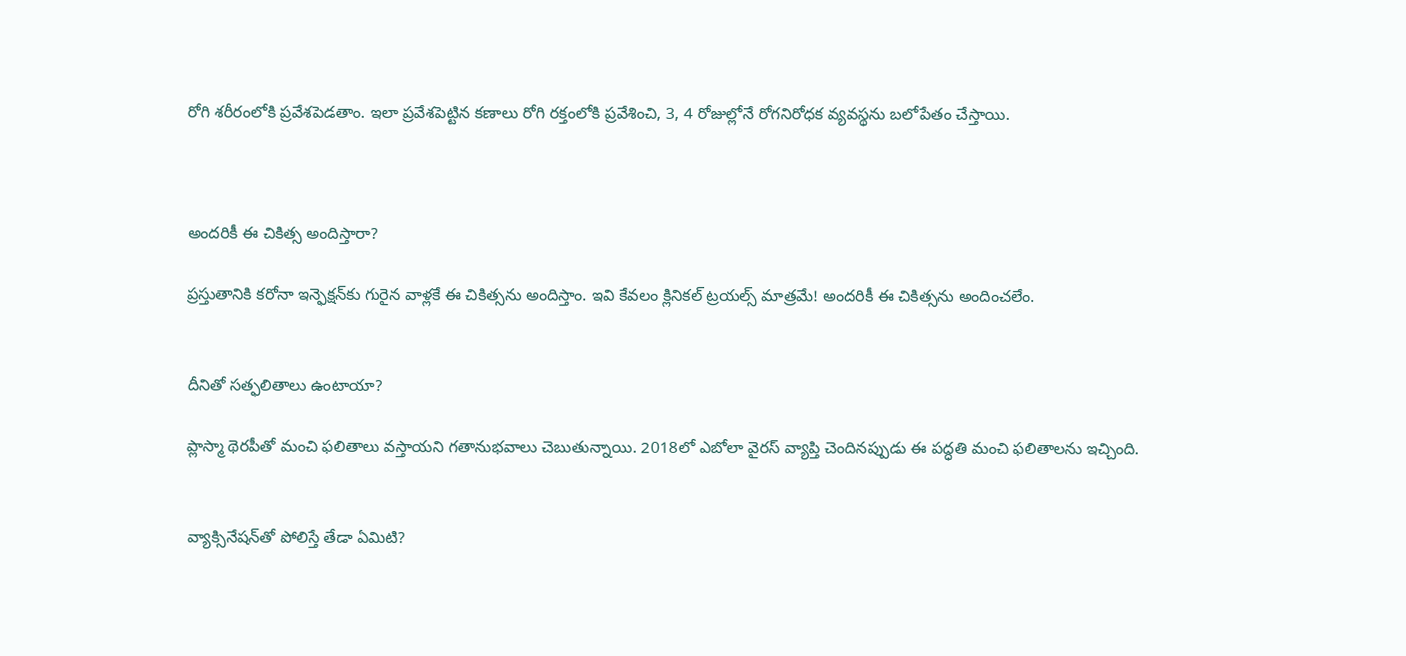రోగి శరీరంలోకి ప్రవేశపెడతాం. ఇలా ప్రవేశపెట్టిన కణాలు రోగి రక్తంలోకి ప్రవేశించి, 3, 4 రోజుల్లోనే రోగనిరోధక వ్యవస్థను బలోపేతం చేస్తాయి.



అందరికీ ఈ చికిత్స అందిస్తారా?

ప్రస్తుతానికి కరోనా ఇన్ఫెక్షన్‌కు గురైన వాళ్లకే ఈ చికిత్సను అందిస్తాం. ఇవి కేవలం క్లినికల్‌ ట్రయల్స్‌ మాత్రమే! అందరికీ ఈ చికిత్సను అందించలేం.


దీనితో సత్ఫలితాలు ఉంటాయా?

ప్లాస్మా థెరపీతో మంచి ఫలితాలు వస్తాయని గతానుభవాలు చెబుతున్నాయి. 2018లో ఎబోలా వైరస్‌ వ్యాప్తి చెందినప్పుడు ఈ పద్ధతి మంచి ఫలితాలను ఇచ్చింది.


వ్యాక్సినేషన్‌తో పోలిస్తే తేడా ఏమిటి?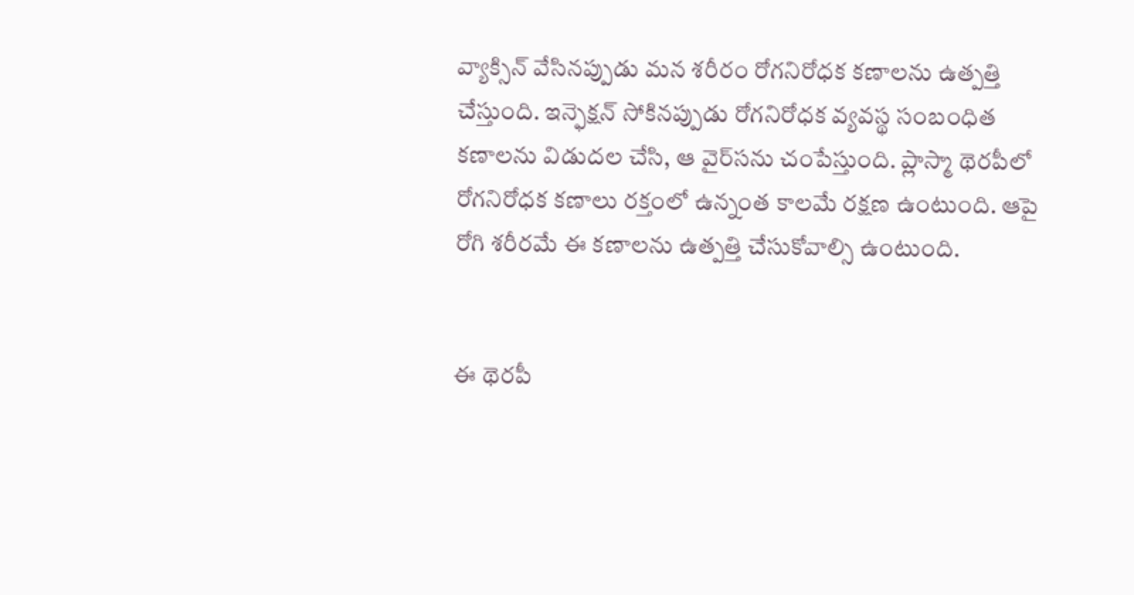వ్యాక్సిన్‌ వేసినప్పుడు మన శరీరం రోగనిరోధక కణాలను ఉత్పత్తి చేస్తుంది. ఇన్ఫెక్షన్‌ సోకినప్పుడు రోగనిరోధక వ్యవస్థ సంబంధిత కణాలను విడుదల చేసి, ఆ వైర్‌సను చంపేస్తుంది. ప్లాస్మా థెరపీలో రోగనిరోధక కణాలు రక్తంలో ఉన్నంత కాలమే రక్షణ ఉంటుంది. ఆపై రోగి శరీరమే ఈ కణాలను ఉత్పత్తి చేసుకోవాల్సి ఉంటుంది.


ఈ థెరపీ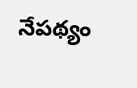నేపథ్యం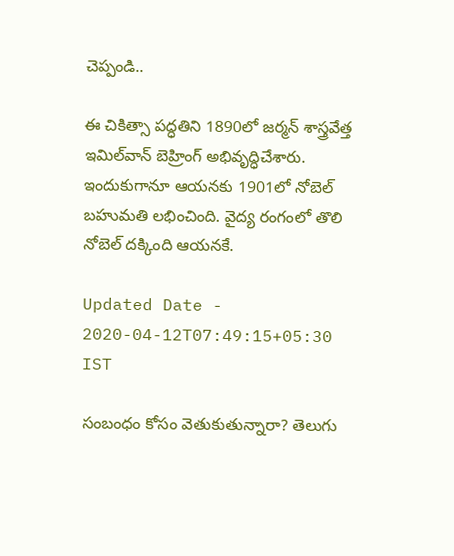చెప్పండి..

ఈ చికిత్సా పద్ధతిని 1890లో జర్మన్‌ శాస్త్రవేత్త ఇమిల్‌వాన్‌ బెహ్రింగ్‌ అభివృద్ధిచేశారు. ఇందుకుగానూ ఆయనకు 1901లో నోబెల్‌ బహుమతి లభించింది. వైద్య రంగంలో తొలి నోబెల్‌ దక్కింది ఆయనకే.

Updated Date - 2020-04-12T07:49:15+05:30 IST

సంబంధం కోసం వెతుకుతున్నారా? తెలుగు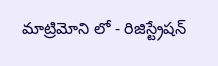మాట్రిమోని లో - రిజిస్ట్రేషన్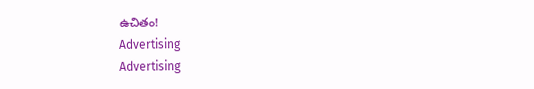ఉచితం!
Advertising
Advertising